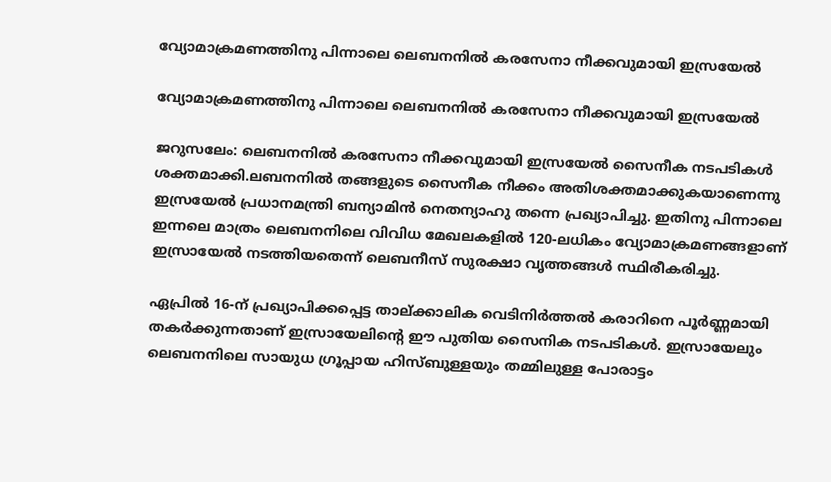വ്യോമാക്രമണത്തിനു പിന്നാലെ ലെബനനില്‍ കരസേനാ നീക്കവുമായി ഇസ്രയേല്‍

വ്യോമാക്രമണത്തിനു പിന്നാലെ ലെബനനില്‍ കരസേനാ നീക്കവുമായി ഇസ്രയേല്‍

ജറുസലേം: ലെബനനില്‍ കരസേനാ നീക്കവുമായി ഇസ്രയേല്‍ സൈനീക നടപടികള്‍ ശക്തമാക്കി.ലബനനില്‍ തങ്ങളുടെ സൈനീക നീക്കം അതിശക്തമാക്കുകയാണെന്നു ഇസ്രയേല്‍ പ്രധാനമന്ത്രി ബന്യാമിന്‍ നെതന്യാഹു തന്നെ പ്രഖ്യാപിച്ചു. ഇതിനു പിന്നാലെ ഇന്നലെ മാത്രം ലെബനനിലെ വിവിധ മേഖലകളില്‍ 120-ലധികം വ്യോമാക്രമണങ്ങളാണ് ഇസ്രായേല്‍ നടത്തിയതെന്ന് ലെബനീസ് സുരക്ഷാ വൃത്തങ്ങള്‍ സ്ഥിരീകരിച്ചു.

ഏപ്രില്‍ 16-ന് പ്രഖ്യാപിക്കപ്പെട്ട താല്ക്കാലിക വെടിനിര്‍ത്തല്‍ കരാറിനെ പൂര്‍ണ്ണമായി തകര്‍ക്കുന്നതാണ് ഇസ്രായേലിന്റെ ഈ പുതിയ സൈനിക നടപടികള്‍. ഇസ്രായേലും ലെബനനിലെ സായുധ ഗ്രൂപ്പായ ഹിസ്ബുള്ളയും തമ്മിലുള്ള പോരാട്ടം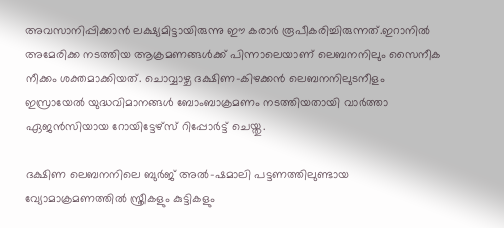അവസാനിപ്പിക്കാന്‍ ലക്ഷ്യമിട്ടായിരുന്നു ഈ കരാര്‍ രൂപീകരിച്ചിരുന്നത്.ഇറാനില്‍ അമേരിക്ക നടത്തിയ ആക്രമണങ്ങള്‍ക്ക് പിന്നാലെയാണ് ലെബനനിലും സൈനീക നീക്കം ശക്തമാക്കിയത്. ചൊവ്വാഴ്ച ദക്ഷിണ-കിഴക്കന്‍ ലെബനനിലുടനീളം ഇസ്രായേല്‍ യുദ്ധവിമാനങ്ങള്‍ ബോംബാക്രമണം നടത്തിയതായി വാര്‍ത്താ ഏജന്‍സിയായ റോയിട്ടേഴ്‌സ് റിപ്പോര്‍ട്ട് ചെയ്തു.

ദക്ഷിണ ലെബനനിലെ ബുര്‍ജ് അല്‍-ഷമാലി പട്ടണത്തിലുണ്ടായ വ്യോമാക്രമണത്തില്‍ സ്ത്രീകളും കുട്ടികളും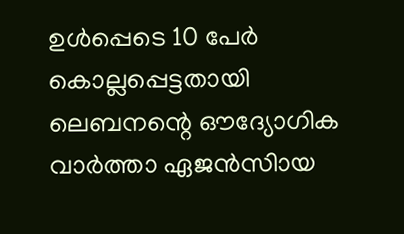ഉള്‍പ്പെടെ 10 പേര്‍ കൊല്ലപ്പെട്ടതായി ലെബനന്റെ ഔദ്യോഗിക വാര്‍ത്താ ഏജന്‍സിായ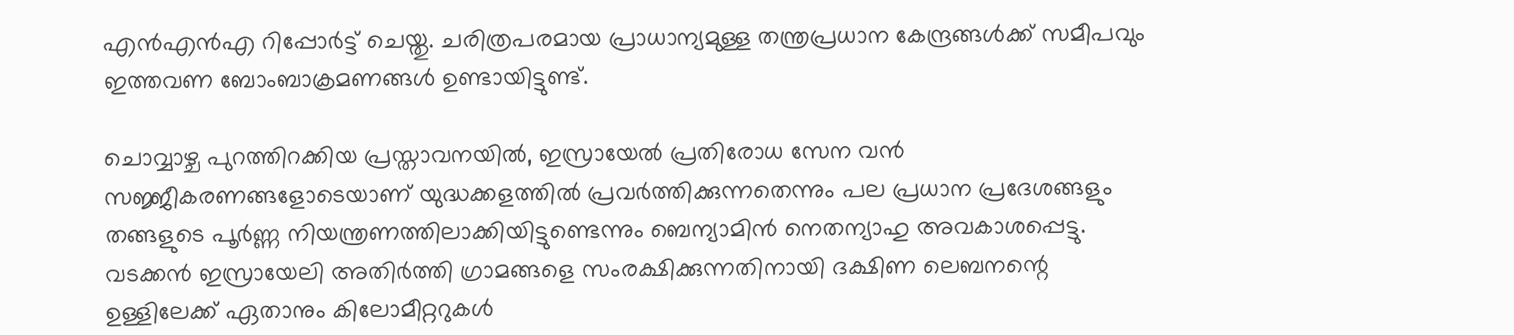എന്‍എന്‍എ റിപ്പോര്‍ട്ട് ചെയ്തു. ചരിത്രപരമായ പ്രാധാന്യമുള്ള തന്ത്രപ്രധാന കേന്ദ്രങ്ങള്‍ക്ക് സമീപവും ഇത്തവണ ബോംബാക്രമണങ്ങള്‍ ഉണ്ടായിട്ടുണ്ട്.

ചൊവ്വാഴ്ച പുറത്തിറക്കിയ പ്രസ്താവനയില്‍, ഇസ്രായേല്‍ പ്രതിരോധ സേന വന്‍ സജ്ജീകരണങ്ങളോടെയാണ് യുദ്ധക്കളത്തില്‍ പ്രവര്‍ത്തിക്കുന്നതെന്നും പല പ്രധാന പ്രദേശങ്ങളും തങ്ങളുടെ പൂര്‍ണ്ണ നിയന്ത്രണത്തിലാക്കിയിട്ടുണ്ടെന്നും ബെന്യാമിന്‍ നെതന്യാഹു അവകാശപ്പെട്ടു. വടക്കന്‍ ഇസ്രായേലി അതിര്‍ത്തി ഗ്രാമങ്ങളെ സംരക്ഷിക്കുന്നതിനായി ദക്ഷിണ ലെബനന്റെ ഉള്ളിലേക്ക് ഏതാനും കിലോമീറ്ററുകള്‍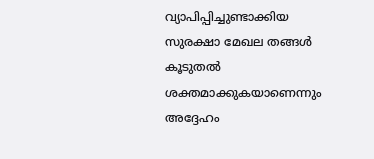വ്യാപിപ്പിച്ചുണ്ടാക്കിയ സുരക്ഷാ മേഖല തങ്ങള്‍ കൂടുതല്‍ ശക്തമാക്കുകയാണെന്നും അദ്ദേഹം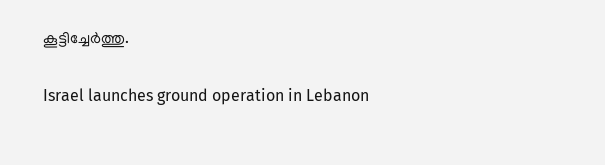കൂട്ടിച്ചേര്‍ത്തു.

Israel launches ground operation in Lebanon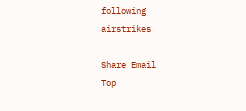following airstrikes

Share Email
Top